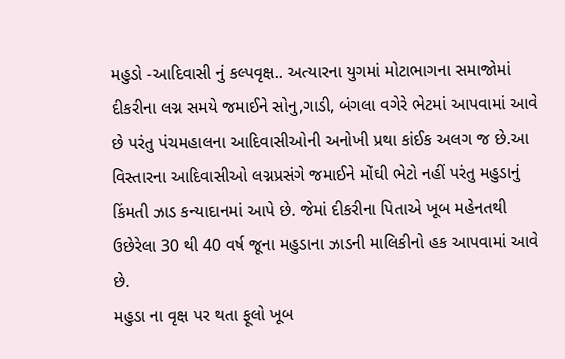મહુડો -આદિવાસી નું કલ્પવૃક્ષ.. અત્યારના યુગમાં મોટાભાગના સમાજોમાં દીકરીના લગ્ન સમયે જમાઈને સોનુ,ગાડી, બંગલા વગેરે ભેટમાં આપવામાં આવે છે પરંતુ પંચમહાલના આદિવાસીઓની અનોખી પ્રથા કાંઈક અલગ જ છે.આ વિસ્તારના આદિવાસીઓ લગ્નપ્રસંગે જમાઈને મોંઘી ભેટો નહીં પરંતુ મહુડાનું કિંમતી ઝાડ કન્યાદાનમાં આપે છે. જેમાં દીકરીના પિતાએ ખૂબ મહેનતથી ઉછેરેલા 30 થી 40 વર્ષ જૂના મહુડાના ઝાડની માલિકીનો હક આપવામાં આવે છે.
મહુડા ના વૃક્ષ પર થતા ફૂલો ખૂબ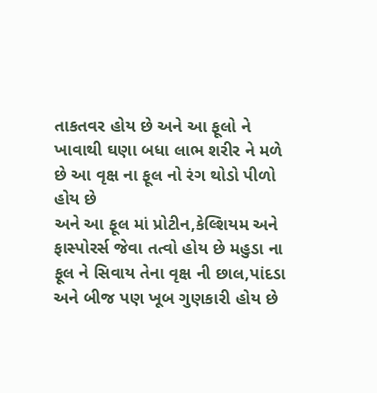તાકતવર હોય છે અને આ ફૂલો ને ખાવાથી ઘણા બધા લાભ શરીર ને મળે છે આ વૃક્ષ ના ફૂલ નો રંગ થોડો પીળો હોય છે
અને આ ફૂલ માં પ્રોટીન,કેલ્શિયમ અને ફાસ્પોરર્સ જેવા તત્વો હોય છે મહુડા ના ફૂલ ને સિવાય તેના વૃક્ષ ની છાલ,પાંદડા અને બીજ પણ ખૂબ ગુણકારી હોય છે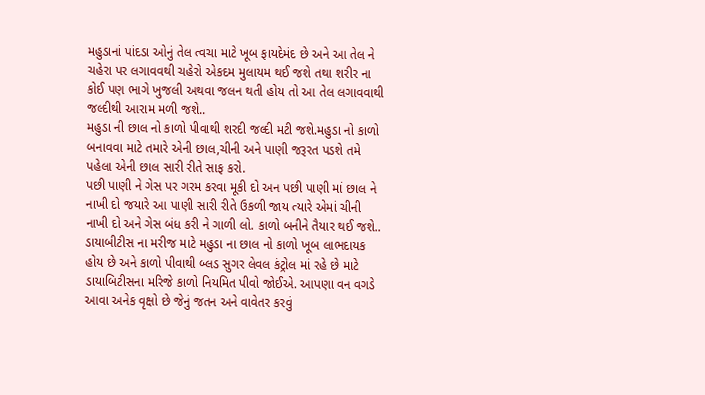મહુડાનાં પાંદડા ઓનું તેલ ત્વચા માટે ખૂબ ફાયદેમંદ છે અને આ તેલ ને ચહેરા પર લગાવવથી ચહેરો એકદમ મુલાયમ થઈ જશે તથા શરીર ના કોઈ પણ ભાગે ખુજલી અથવા જલન થતી હોય તો આ તેલ લગાવવાથી જલ્દીથી આરામ મળી જશે..
મહુડા ની છાલ નો કાળો પીવાથી શરદી જલ્દી મટી જશે.મહુડા નો કાળો બનાવવા માટે તમારે એની છાલ,ચીની અને પાણી જરૂરત પડશે તમે પહેલા એની છાલ સારી રીતે સાફ કરો.
પછી પાણી ને ગેસ પર ગરમ કરવા મૂકી દો અન પછી પાણી માં છાલ ને નાખી દો જયારે આ પાણી સારી રીતે ઉકળી જાય ત્યારે એમાં ચીની નાખી દો અને ગેસ બંધ કરી ને ગાળી લો. કાળો બનીને તૈયાર થઈ જશે..
ડાયાબીટીસ ના મરીજ માટે મહુડા ના છાલ નો કાળો ખૂબ લાભદાયક હોય છે અને કાળો પીવાથી બ્લડ સુગર લેવલ કંટ્રોલ માં રહે છે માટે ડાયાબિટીસના મરિજે કાળો નિયમિત પીવો જોઈએ. આપણા વન વગડે આવા અનેક વૃક્ષો છે જેનું જતન અને વાવેતર કરવું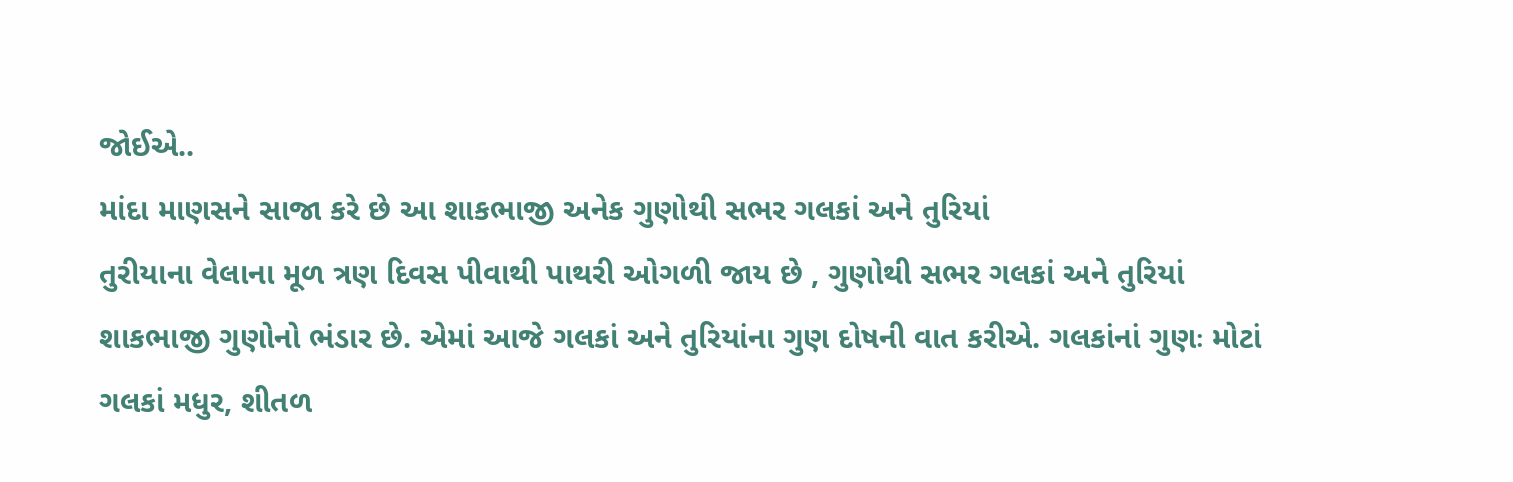જોઈએ..
માંદા માણસને સાજા કરે છે આ શાકભાજી અનેક ગુણોથી સભર ગલકાં અને તુરિયાં
તુરીયાના વેલાના મૂળ ત્રણ દિવસ પીવાથી પાથરી ઓગળી જાય છે , ગુણોથી સભર ગલકાં અને તુરિયાં શાકભાજી ગુણોનો ભંડાર છે. એમાં આજે ગલકાં અને તુરિયાંના ગુણ દોષની વાત કરીએ. ગલકાંનાં ગુણઃ મોટાં ગલકાં મધુર, શીતળ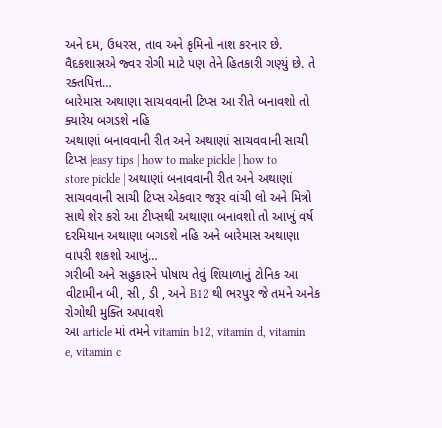અને દમ, ઉધરસ, તાવ અને કૃમિનો નાશ કરનાર છે. વૈદકશાસ્રએ જ્વર રોગી માટે પણ તેને હિતકારી ગણ્યું છે. તે રક્તપિત્ત…
બારેમાસ અથાણા સાચવવાની ટિપ્સ આ રીતે બનાવશો તો ક્યારેય બગડશે નહિ
અથાણાં બનાવવાની રીત અને અથાણાં સાચવવાની સાચી ટિપ્સ |easy tips | how to make pickle | how to store pickle | અથાણાં બનાવવાની રીત અને અથાણાં સાચવવાની સાચી ટિપ્સ એકવાર જરૂર વાંચી લો અને મિત્રો સાથે શેર કરો આ ટીપ્સથી અથાણા બનાવશો તો આખું વર્ષ દરમિયાન અથાણા બગડશે નહિ અને બારેમાસ અથાણા વાપરી શકશો આખું…
ગરીબી અને સહુકારને પોષાય તેવું શિયાળાનું ટોનિક આ વીટામીન બી, સી , ડી , અને B12 થી ભરપુર જે તમને અનેક રોગોથી મુક્તિ અપાવશે
આ article માં તમને vitamin b12, vitamin d, vitamin e, vitamin c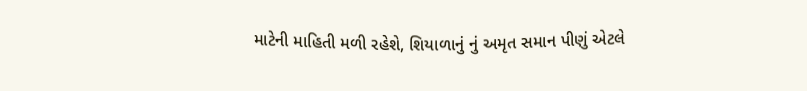માટેની માહિતી મળી રહેશે, શિયાળાનું નું અમૃત સમાન પીણું એટલે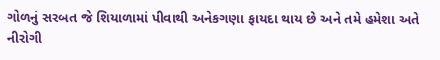ગોળનું સરબત જે શિયાળામાં પીવાથી અનેકગણા ફાયદા થાય છે અને તમે હમેશા અતે નીરોગી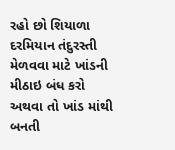રહો છો શિયાળા દરમિયાન તંદુરસ્તી મેળવવા માટે ખાંડની મીઠાઇ બંધ કરો અથવા તો ખાંડ માંથી બનતી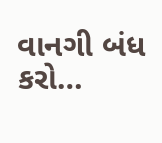વાનગી બંધ કરો…